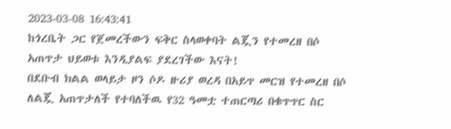2023-03-08 16:43:41
ከጎረቤት ጋር የጀመረችውን ፍቅር ስላወቀባት ልጇን የተመረዘ በሶ አጠጥታ ህይወቱ እንዲያልፍ ያደረገችው እናት!
በደቡብ ክልል ወላይታ ዞን ሶዶ ዙሪያ ወረዳ በአይጥ መርዝ የተመረዘ በሶ ለልጇ አጠጥታለች የተባለችዉ የ32 ዓመቷ ተጠርጣሪ በቁጥጥር ስር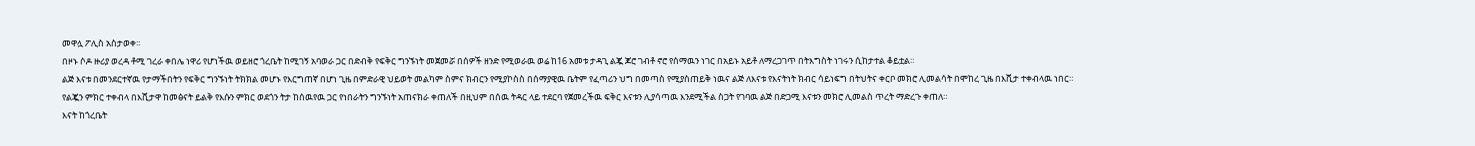መዋሏ ፖሊስ አስታወቀ።
በዞኑ ሶዶ ዙሪያ ወረዳ ቶሚ ገረራ ቀበሌ ነዋሪ የሆነችዉ ወይዘሮ ጎረቤት ከሚገኝ አባወራ ጋር በድብቅ የፍቅር ግንኙነት መጀመሯ በሰዎች ዘንድ የሚወራዉ ወሬ ከ16 አመቱ ታዳጊ ልጇ ጆሮ ገብቶ ኖሮ የሰማዉን ነገር በአይኑ አይቶ ለማረጋገጥ በትእግስት ነገሩን ሲከታተል ቆይቷል።
ልጅ እናቱ በመንደርተኛዉ የታማችበትን የፍቅር ግንኙነት ትክክል መሆኑ የእርግጠኛ በሆነ ጊዜ በምድራዊ ህይወት መልካም ስምና ክብርን የሚያኮስስ በሰማያዊዉ ቤትም የፈጣሪን ህግ በመጣስ የሚያስጠይቅ ነዉና ልጅ ለእናቱ የእናትነት ክብር ሳይነፍግ በትህትና ቀርቦ መክሮ ሊመልሳት በሞከረ ጊዜ በእሺታ ተቀብላዉ ነበር።
የልጇን ምክር ተቀብላ በእሺታዋ ከመፅናት ይልቅ የእሱን ምክር ወደጎን ትታ ከሰዉየዉ ጋር የነበራትን ግንኙነት አጠናክራ ቀጠለች በዚህም በሰዉ ትዳር ላይ ተደርባ የጀመረችዉ ፍቅር እናቱን ሊያሳጣዉ እንደሚችል ስጋት የገባዉ ልጅ በድጋሚ እናቱን መክሮ ሊመልስ ጥረት ማድረጉ ቀጠለ።
እናት ከጎረቤት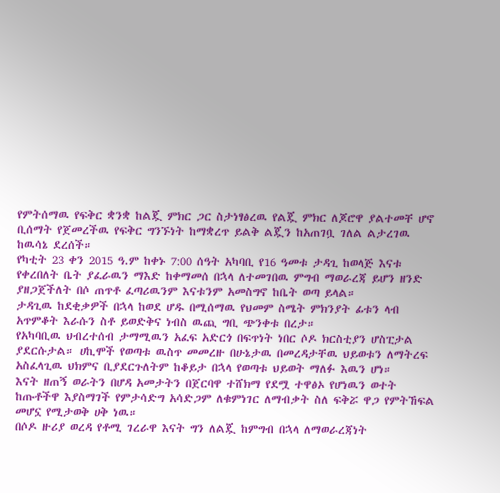የምትሰማዉ የፍቅር ቋንቋ ከልጇ ምክር ጋር ስታነፃፅረዉ የልጇ ምክር ለጆሮዋ ያልተመቸ ሆኖ ቢሰማት የጀመረችዉ የፍቅር ግንኙነት ከማቋረጥ ይልቅ ልጇን ከአጠገቧ ገለል ልታረገዉ ከዉሳኔ ደረሰች።
የካቲት 23 ቀን 2015 ዓ.ም ከቀኑ 7:00 ሰዓት አካባቢ የ16 ዓመቱ ታዳጊ ከወላጅ እናቱ የቀረበለት ቤት ያፈራዉን ማእድ ከቀማመሰ በኋላ ለተመገበዉ ምግብ ማወራረጃ ይሆን ዘንድ ያዘጋጀችለት በሶ ጠጥቶ ፈጣሪዉንም እናቱንም አመስግኖ ከቤት ወጣ ይላል።
ታዳጊዉ ከደቂቃዎች በኋላ ከወደ ሆዱ በሚሰማዉ የህመም ስሜት ምክንያት ፊቱን ላብ አጥምቆት እራሱን ስቶ ይወድቅና ነብስ ዉጪ ግቢ ጭንቀቱ በረታ።
የአካባቢዉ ህብረተሰብ ታማሚዉን አፈፍ አድርጎ በፍጥነት ነበር ሶዶ ክርስቲያን ሆስፒታል ያደርሱታል። ሀኪሞች የወጣቱ ዉስጥ መመረዙ በሁኔታዉ በመረዳታቸዉ ህይወቱን ለማትረፍ አስፈላጊዉ ህክምና ቢያደርጉለትም ከቆይታ በኋላ የወጣቱ ህይወት ማለፉ እዉን ሆነ።
እናት ዘጠኝ ወራትን በሆዳ አመታትን በጀርባዋ ተሸክማ የደሟ ተዋፅኦ የሆነዉን ወተት ከጡቶችዋ እያስማገች የምታሳድግ አሳድጋም ለቁምነገር ለማብቃት ስለ ፍቅሯ ዋጋ የምትኸፍል መሆኗ የሚታወቅ ሀቅ ነዉ።
በሶዶ ዙሪያ ወረዳ የቶሚ ገረራዋ እናት ግን ለልጇ ከምግብ በኋላ ለማወራረጃነት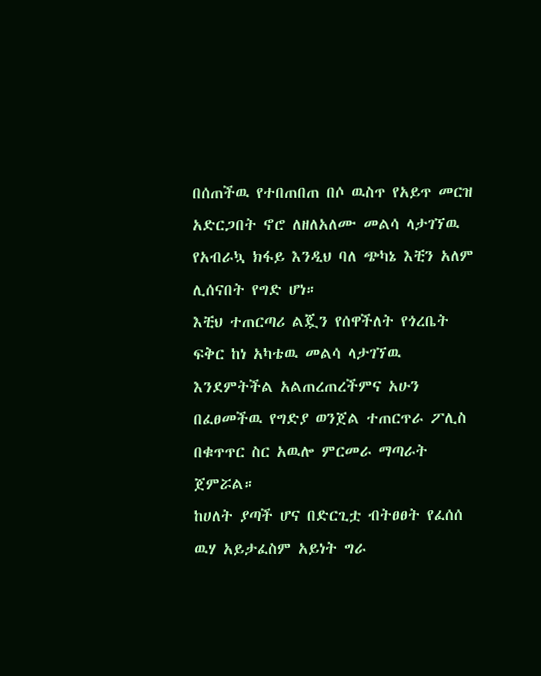በሰጠችዉ የተበጠበጠ በሶ ዉስጥ የአይጥ መርዝ አድርጋበት ኖሮ ለዘለአለሙ መልሳ ላታገኘዉ የአብራኳ ክፋይ እንዲህ ባለ ጭካኔ እቺን አለም ሊሰናበት የግድ ሆነ።
እቺህ ተጠርጣሪ ልጇን የሰዋችለት የጎረቤት ፍቅር ከነ አካቴዉ መልሳ ላታገኘዉ እንደምትችል አልጠረጠረችምና አሁን በፈፀመችዉ የግድያ ወንጀል ተጠርጥራ ፖሊስ በቁጥጥር ስር አዉሎ ምርመራ ማጣራት ጀምሯል።
ከሀለት ያጣች ሆና በድርጊቷ ብትፀፀት የፈሰሰ ዉሃ አይታፈስም አይነት ግራ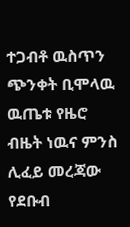ተጋብቶ ዉስጥን ጭንቀት ቢሞላዉ ዉጤቱ የዜሮ ብዜት ነዉና ምንስ ሊፈይ መረጃው የደቡብ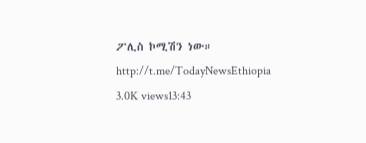ፖሊስ ኮሚሽን ነው።
http://t.me/TodayNewsEthiopia
3.0K views13:43